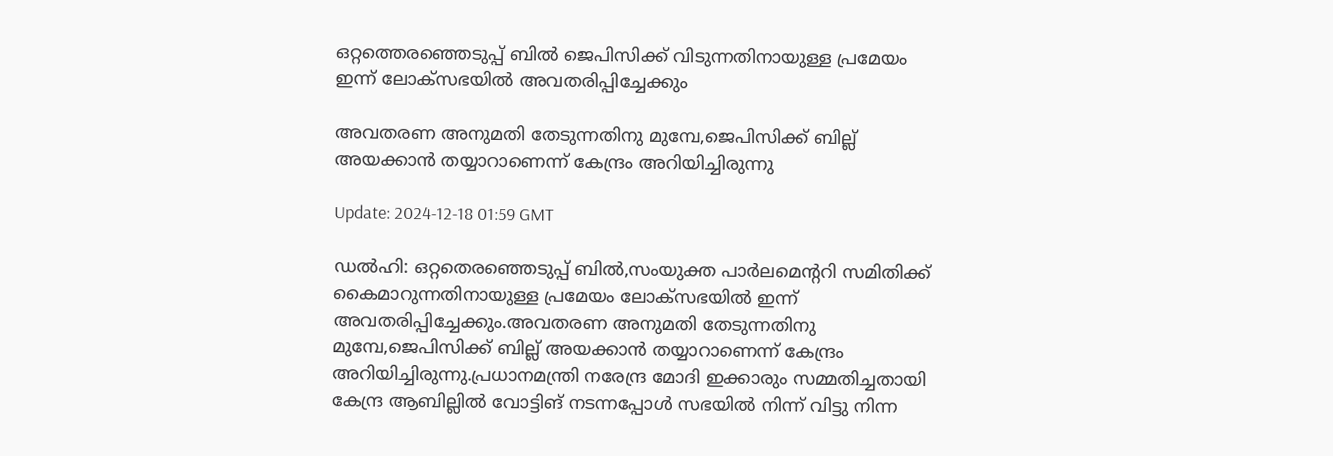ഒറ്റത്തെരഞ്ഞെടുപ്പ് ബിൽ ജെപിസിക്ക് വിടുന്നതിനായുള്ള പ്രമേയം ഇന്ന് ലോക്സഭയിൽ അവതരിപ്പിച്ചേക്കും

അവതരണ അനുമതി തേടുന്നതിനു മുമ്പേ,ജെപിസിക്ക് ബില്ല് അയക്കാൻ തയ്യാറാണെന്ന് കേന്ദ്രം അറിയിച്ചിരുന്നു

Update: 2024-12-18 01:59 GMT

ഡല്‍ഹി: ഒറ്റതെരഞ്ഞെടുപ്പ് ബിൽ,സംയുക്ത പാർലമെൻ്ററി സമിതിക്ക് കൈമാറുന്നതിനായുള്ള പ്രമേയം ലോക്‌സഭയിൽ ഇന്ന് അവതരിപ്പിച്ചേക്കും.അവതരണ അനുമതി തേടുന്നതിനു മുമ്പേ,ജെപിസിക്ക് ബില്ല് അയക്കാൻ തയ്യാറാണെന്ന് കേന്ദ്രം അറിയിച്ചിരുന്നു.പ്രധാനമന്ത്രി നരേന്ദ്ര മോദി ഇക്കാരും സമ്മതിച്ചതായി കേന്ദ്ര ആബില്ലിൽ വോട്ടിങ് നടന്നപ്പോൾ സഭയിൽ നിന്ന് വിട്ടു നിന്ന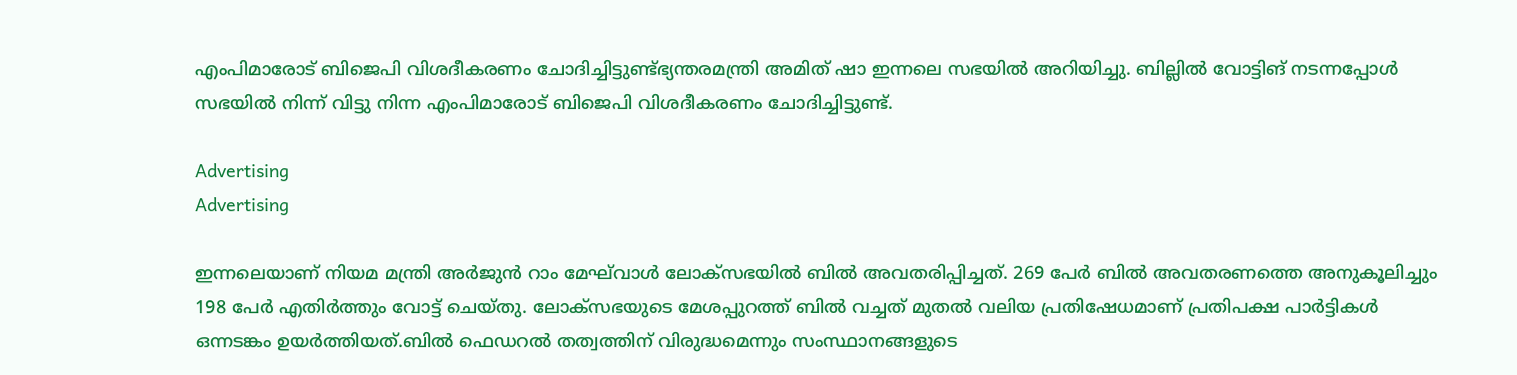എംപിമാരോട് ബിജെപി വിശദീകരണം ചോദിച്ചിട്ടുണ്ട്ഭ്യന്തരമന്ത്രി അമിത് ഷാ ഇന്നലെ സഭയിൽ അറിയിച്ചു. ബില്ലിൽ വോട്ടിങ് നടന്നപ്പോൾ സഭയിൽ നിന്ന് വിട്ടു നിന്ന എംപിമാരോട് ബിജെപി വിശദീകരണം ചോദിച്ചിട്ടുണ്ട്.

Advertising
Advertising

ഇന്നലെയാണ് നിയമ മന്ത്രി അർജുൻ റാം മേഘ്‍വാള്‍ ലോക്സഭയില്‍ ബില്‍ അവതരിപ്പിച്ചത്. 269 പേർ ബിൽ അവതരണത്തെ അനുകൂലിച്ചും 198 പേർ എതിർത്തും വോട്ട് ചെയ്തു. ലോക്സഭയുടെ മേശപ്പുറത്ത് ബിൽ വച്ചത് മുതൽ വലിയ പ്രതിഷേധമാണ് പ്രതിപക്ഷ പാർട്ടികൾ ഒന്നടങ്കം ഉയർത്തിയത്.ബിൽ ഫെഡറൽ തത്വത്തിന് വിരുദ്ധമെന്നും സംസ്ഥാനങ്ങളുടെ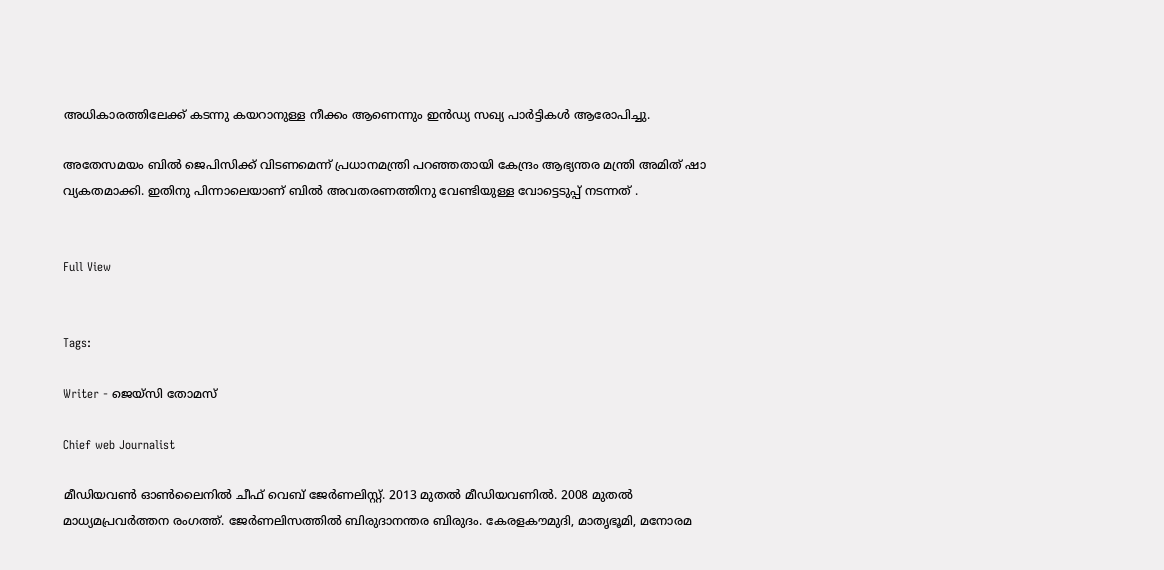അധികാരത്തിലേക്ക് കടന്നു കയറാനുള്ള നീക്കം ആണെന്നും ഇൻഡ്യ സഖ്യ പാർട്ടികൾ ആരോപിച്ചു.

അതേസമയം ബിൽ ജെപിസിക്ക് വിടണമെന്ന് പ്രധാനമന്ത്രി പറഞ്ഞതായി കേന്ദ്രം ആഭ്യന്തര മന്ത്രി അമിത് ഷാ വ്യകതമാക്കി. ഇതിനു പിന്നാലെയാണ് ബിൽ അവതരണത്തിനു വേണ്ടിയുള്ള വോട്ടെടുപ്പ് നടന്നത് .


Full View


Tags:

Writer - ജെയ്സി തോമസ്

Chief web Journalist

മീഡിയവൺ ഓൺലൈനിൽ ചീഫ് വെബ് ജേർണലിസ്റ്റ്. 2013 മുതൽ മീഡിയവണിൽ. 2008 മുതൽ മാധ്യമപ്രവർത്തന രംഗത്ത്. ജേർണലിസത്തിൽ ബിരുദാനന്തര ബിരുദം. കേരളകൗമുദി, മാതൃഭൂമി, മനോരമ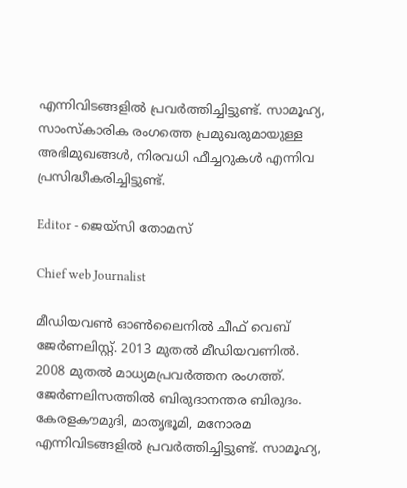എന്നിവിടങ്ങളിൽ പ്രവർത്തിച്ചിട്ടുണ്ട്. സാമൂഹ്യ, സാംസ്‌കാരിക രംഗത്തെ പ്രമുഖരുമായുള്ള അഭിമുഖങ്ങൾ, നിരവധി ഫീച്ചറുകൾ എന്നിവ പ്രസിദ്ധീകരിച്ചിട്ടുണ്ട്.

Editor - ജെയ്സി തോമസ്

Chief web Journalist

മീഡിയവൺ ഓൺലൈനിൽ ചീഫ് വെബ് ജേർണലിസ്റ്റ്. 2013 മുതൽ മീഡിയവണിൽ. 2008 മുതൽ മാധ്യമപ്രവർത്തന രംഗത്ത്. ജേർണലിസത്തിൽ ബിരുദാനന്തര ബിരുദം. കേരളകൗമുദി, മാതൃഭൂമി, മനോരമ എന്നിവിടങ്ങളിൽ പ്രവർത്തിച്ചിട്ടുണ്ട്. സാമൂഹ്യ,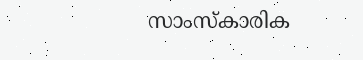സാംസ്‌കാരിക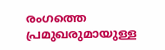രംഗത്തെ പ്രമുഖരുമായുള്ള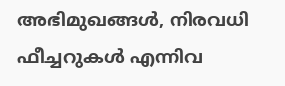അഭിമുഖങ്ങൾ, നിരവധി ഫീച്ചറുകൾ എന്നിവ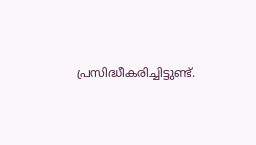പ്രസിദ്ധീകരിച്ചിട്ടുണ്ട്.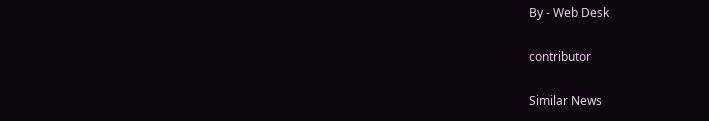By - Web Desk

contributor

Similar News